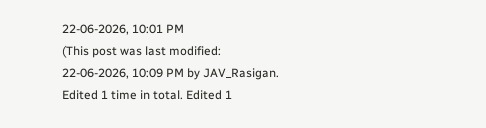22-06-2026, 10:01 PM
(This post was last modified: 22-06-2026, 10:09 PM by JAV_Rasigan. Edited 1 time in total. Edited 1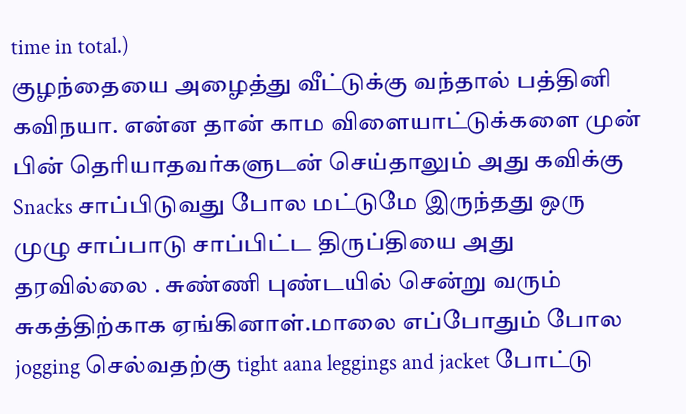time in total.)
குழந்தையை அழைத்து வீட்டுக்கு வந்தால் பத்தினி கவிநயா. என்ன தான் காம விளையாட்டுக்களை முன் பின் தெரியாதவர்களுடன் செய்தாலும் அது கவிக்கு Snacks சாப்பிடுவது போல மட்டுமே இருந்தது ஒரு முழு சாப்பாடு சாப்பிட்ட திருப்தியை அது தரவில்லை . சுண்ணி புண்டயில் சென்று வரும் சுகத்திற்காக ஏங்கினாள்.மாலை எப்போதும் போல jogging செல்வதற்கு tight aana leggings and jacket போட்டு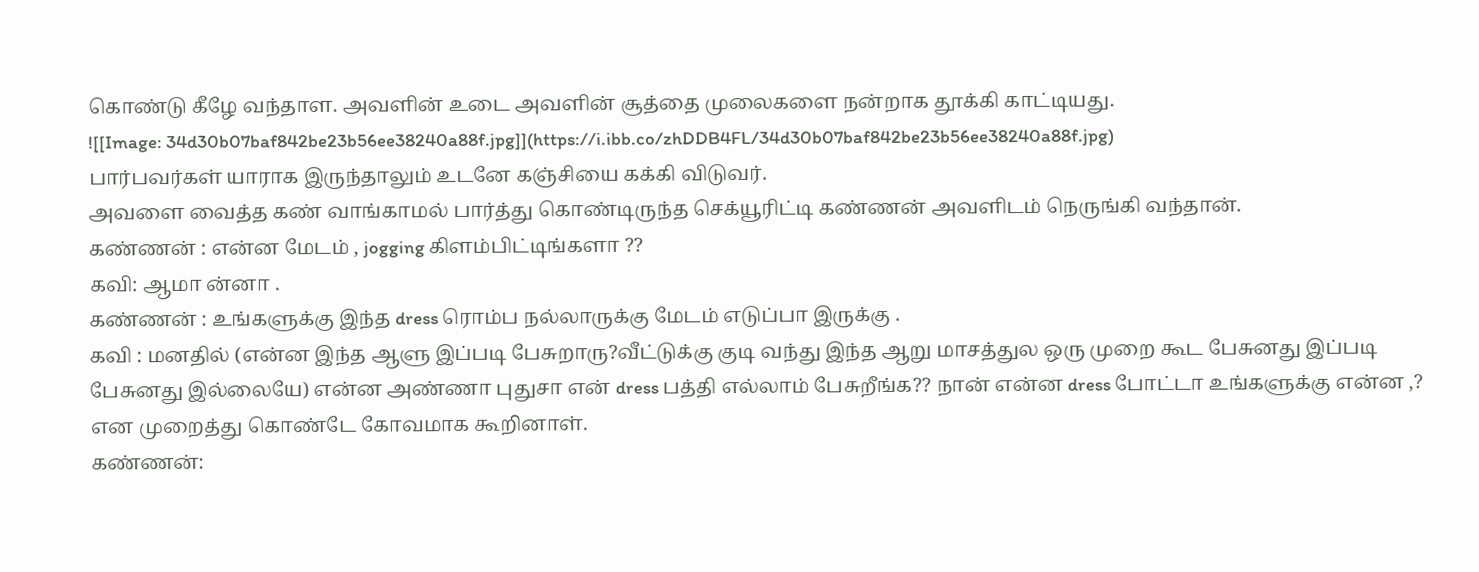கொண்டு கீழே வந்தாள. அவளின் உடை அவளின் சூத்தை முலைகளை நன்றாக தூக்கி காட்டியது.
![[Image: 34d30b07baf842be23b56ee38240a88f.jpg]](https://i.ibb.co/zhDDB4FL/34d30b07baf842be23b56ee38240a88f.jpg)
பார்பவர்கள் யாராக இருந்தாலும் உடனே கஞ்சியை கக்கி விடுவர்.
அவளை வைத்த கண் வாங்காமல் பார்த்து கொண்டிருந்த செக்யூரிட்டி கண்ணன் அவளிடம் நெருங்கி வந்தான்.
கண்ணன் : என்ன மேடம் , jogging கிளம்பிட்டிங்களா ??
கவி: ஆமா ன்னா .
கண்ணன் : உங்களுக்கு இந்த dress ரொம்ப நல்லாருக்கு மேடம் எடுப்பா இருக்கு .
கவி : மனதில் (என்ன இந்த ஆளு இப்படி பேசுறாரு?வீட்டுக்கு குடி வந்து இந்த ஆறு மாசத்துல ஒரு முறை கூட பேசுனது இப்படி பேசுனது இல்லையே) என்ன அண்ணா புதுசா என் dress பத்தி எல்லாம் பேசுறீங்க?? நான் என்ன dress போட்டா உங்களுக்கு என்ன ,? என முறைத்து கொண்டே கோவமாக கூறினாள்.
கண்ணன்: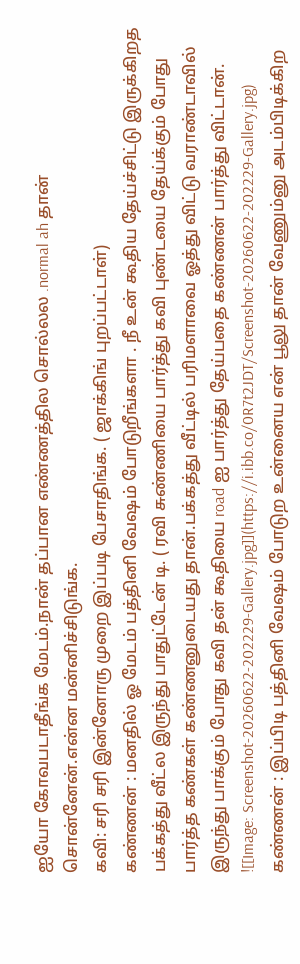ஐயோ கோவபடாதீங்க மேடம்.நான் தப்பான எண்ணத்தில சொல்லல .normal ah தான் சொன்னேன்.என்ன மன்னிச்சிடுங்க.
கவி: சரி சரி இன்னோரு முறை இப்படி பேசாதிங்க. ( ஜாக்கிங் புறப்பட்டாள்)
கண்ணன் : மனதில் ஓ மேடம் பத்தினி வேஷம் போடுறீங்களா . நீ உன் கூதிய தேய்ச்சிட்டு இருக்கிறத பக்கத்து வீட்ல இருந்து பாதுட்டேன் டி. ( ரவி சுண்ணியை பார்த்து கவி புண்டயை தேய்க்கும் போது பார்த்த கண்கள் கண்ணனுடையது தான்.பக்கத்து வீட்டில் பரிமளாவை ஓத்து விட்டு வராண்டாவில் இருந்து பாக்கும் போது கவி தன் கூதியை road ஐ பார்த்து தேய்பதை கண்ணன் பார்த்து விட்டான்.
![[Image: Screenshot-20260622-202229-Gallery.jpg]](https://i.ibb.co/0R7t2JDT/Screenshot-20260622-202229-Gallery.jpg)
கண்ணன் : இப்பிடி பத்தினி வேஷம் போடுற உன்னைய என் பூலு தான் வேணும்னு அடம்பிடிக்கிற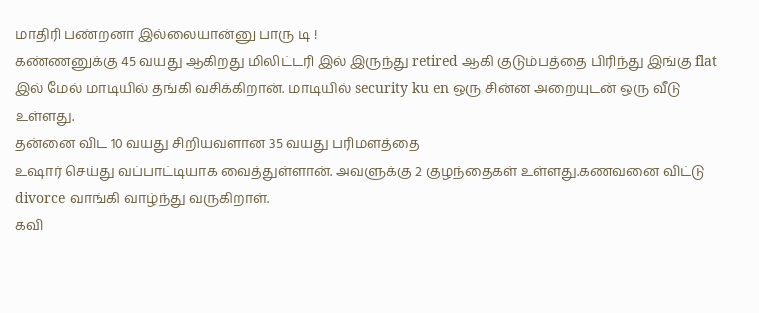மாதிரி பண்றனா இல்லையான்னு பாரு டி !
கண்ணனுக்கு 45 வயது ஆகிறது மிலிட்டரி இல் இருந்து retired ஆகி குடும்பத்தை பிரிந்து இங்கு flat இல் மேல் மாடியில் தங்கி வசிக்கிறான். மாடியில் security ku en ஒரு சின்ன அறையுடன் ஒரு வீடு உள்ளது.
தன்னை விட 10 வயது சிறியவளான 35 வயது பரிமளத்தை
உஷார் செய்து வப்பாட்டியாக வைத்துள்ளான். அவளுக்கு 2 குழந்தைகள் உள்ளது.கணவனை விட்டு divorce வாங்கி வாழ்ந்து வருகிறாள்.
கவி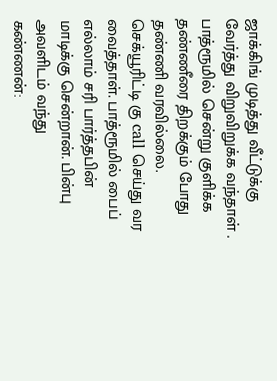ஜாக்கிங் முடித்து வீட்டுக்கு வேர்த்து விறுவிறுக்க வந்தாள் . பாத்ரூமில் சென்று குளிக்க தண்ணீரை திறக்கும் போது தண்ணி வரவில்லை.
செக்யூரிட்டி கு call செய்து வர வைத்தாள். பாத்ரூமில் பைப் எல்லாம் சரி பார்த்தபின் மாடிக்கு சென்றான். பின்பு அவளிடம் வந்து
கண்ணன்: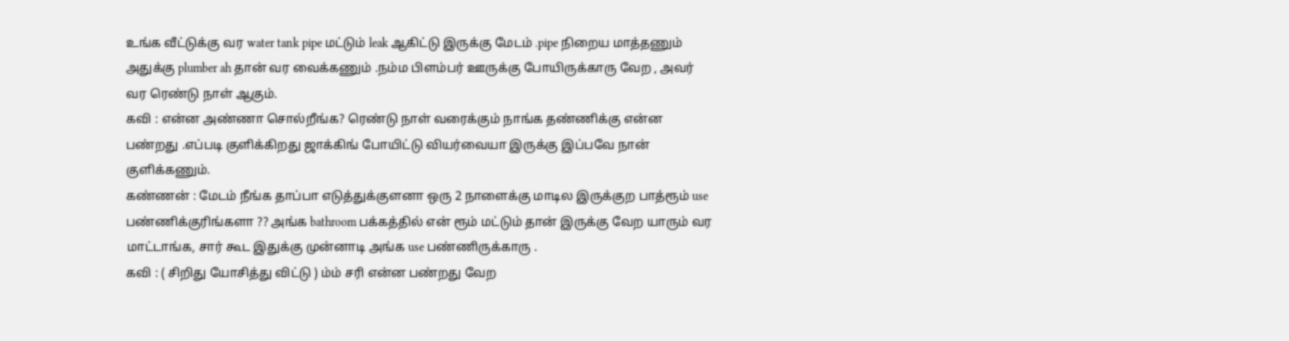உங்க வீட்டுக்கு வர water tank pipe மட்டும் leak ஆகிட்டு இருக்கு மேடம் .pipe நிறைய மாத்தணும் அதுக்கு plumber ah தான் வர வைக்கணும் .நம்ம பிளம்பர் ஊருக்கு போயிருக்காரு வேற , அவர் வர ரெண்டு நாள் ஆகும்.
கவி : என்ன அண்ணா சொல்றீங்க? ரெண்டு நாள் வரைக்கும் நாங்க தண்ணிக்கு என்ன பண்றது .எப்படி குளிக்கிறது ஜாக்கிங் போயிட்டு வியர்வையா இருக்கு இப்பவே நான் குளிக்கணும்.
கண்ணன் : மேடம் நீங்க தாப்பா எடுத்துக்குளனா ஒரு 2 நாளைக்கு மாடில இருக்குற பாத்ரூம் use பண்ணிக்குரிங்களா ?? அங்க bathroom பக்கத்தில் என் ரூம் மட்டும் தான் இருக்கு வேற யாரும் வர மாட்டாங்க, சார் கூட இதுக்கு முன்னாடி அங்க use பண்ணிருக்காரு .
கவி : ( சிறிது யோசித்து விட்டு ) ம்ம் சரி என்ன பண்றது வேற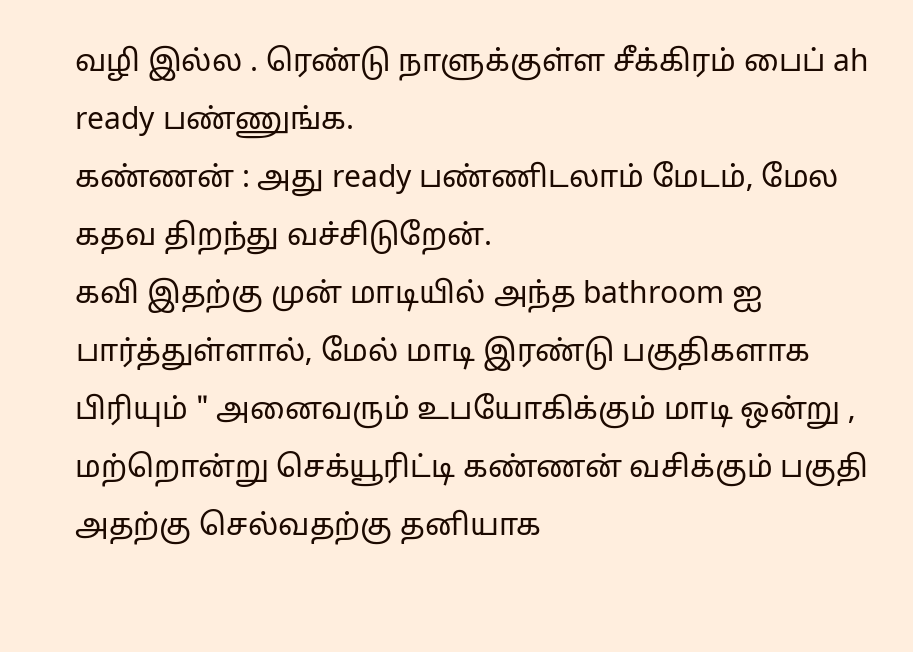வழி இல்ல . ரெண்டு நாளுக்குள்ள சீக்கிரம் பைப் ah ready பண்ணுங்க.
கண்ணன் : அது ready பண்ணிடலாம் மேடம், மேல கதவ திறந்து வச்சிடுறேன்.
கவி இதற்கு முன் மாடியில் அந்த bathroom ஐ பார்த்துள்ளால், மேல் மாடி இரண்டு பகுதிகளாக பிரியும் " அனைவரும் உபயோகிக்கும் மாடி ஒன்று , மற்றொன்று செக்யூரிட்டி கண்ணன் வசிக்கும் பகுதி அதற்கு செல்வதற்கு தனியாக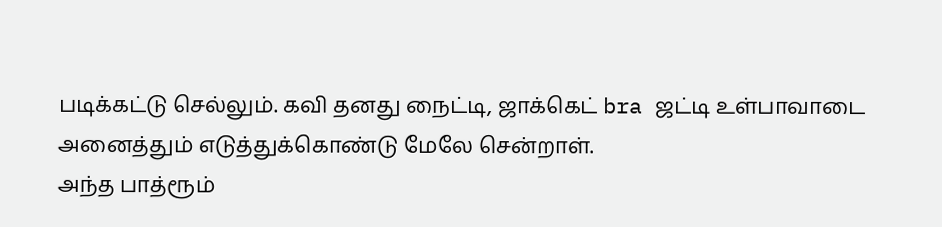படிக்கட்டு செல்லும். கவி தனது நைட்டி, ஜாக்கெட் bra ஜட்டி உள்பாவாடை அனைத்தும் எடுத்துக்கொண்டு மேலே சென்றாள்.
அந்த பாத்ரூம்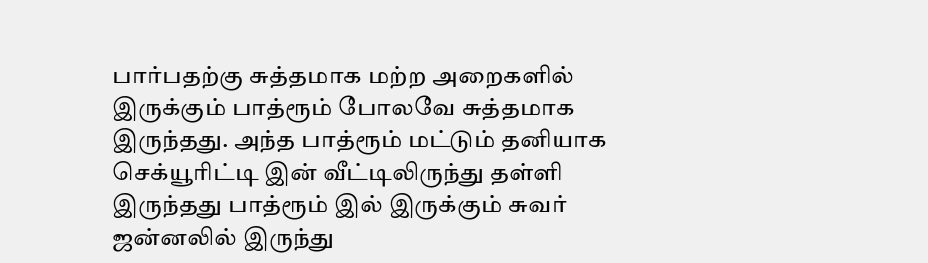பார்பதற்கு சுத்தமாக மற்ற அறைகளில் இருக்கும் பாத்ரூம் போலவே சுத்தமாக இருந்தது. அந்த பாத்ரூம் மட்டும் தனியாக செக்யூரிட்டி இன் வீட்டிலிருந்து தள்ளி இருந்தது பாத்ரூம் இல் இருக்கும் சுவர் ஜன்னலில் இருந்து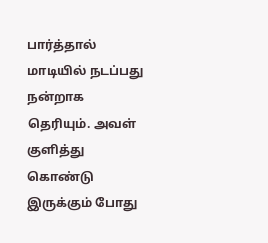பார்த்தால் மாடியில் நடப்பது நன்றாக தெரியும். அவள் குளித்து கொண்டு இருக்கும் போது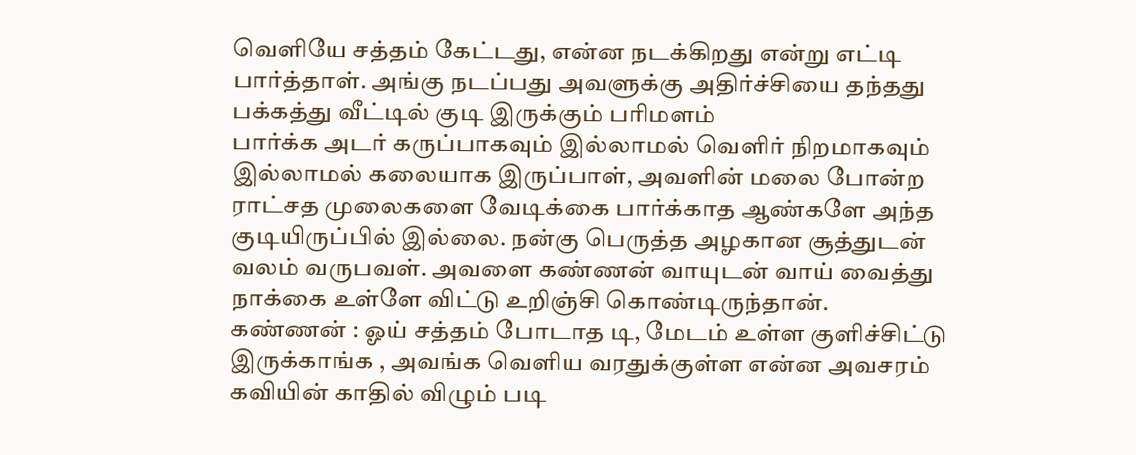வெளியே சத்தம் கேட்டது, என்ன நடக்கிறது என்று எட்டி பார்த்தாள். அங்கு நடப்பது அவளுக்கு அதிர்ச்சியை தந்தது
பக்கத்து வீட்டில் குடி இருக்கும் பரிமளம்
பார்க்க அடர் கருப்பாகவும் இல்லாமல் வெளிர் நிறமாகவும் இல்லாமல் கலையாக இருப்பாள், அவளின் மலை போன்ற ராட்சத முலைகளை வேடிக்கை பார்க்காத ஆண்களே அந்த குடியிருப்பில் இல்லை. நன்கு பெருத்த அழகான சூத்துடன் வலம் வருபவள். அவளை கண்ணன் வாயுடன் வாய் வைத்து நாக்கை உள்ளே விட்டு உறிஞ்சி கொண்டிருந்தான்.
கண்ணன் : ஓய் சத்தம் போடாத டி, மேடம் உள்ள குளிச்சிட்டு இருக்காங்க , அவங்க வெளிய வரதுக்குள்ள என்ன அவசரம் கவியின் காதில் விழும் படி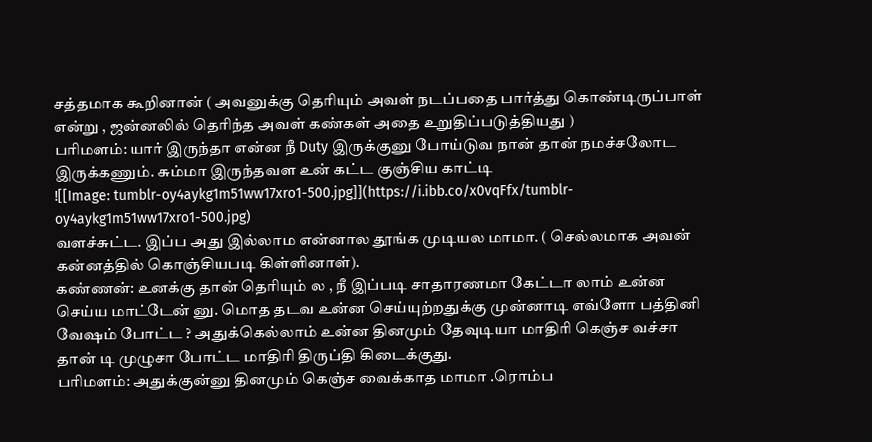சத்தமாக கூறினான் ( அவனுக்கு தெரியும் அவள் நடப்பதை பார்த்து கொண்டிருப்பாள் என்று , ஜன்னலில் தெரிந்த அவள் கண்கள் அதை உறுதிப்படுத்தியது )
பரிமளம்: யார் இருந்தா என்ன நீ Duty இருக்குனு போய்டுவ நான் தான் நமச்சலோட இருக்கணும். சும்மா இருந்தவள உன் கட்ட குஞ்சிய காட்டி
![[Image: tumblr-oy4aykg1m51ww17xro1-500.jpg]](https://i.ibb.co/x0vqFfx/tumblr-oy4aykg1m51ww17xro1-500.jpg)
வளச்சுட்ட. இப்ப அது இல்லாம என்னால தூங்க முடியல மாமா. ( செல்லமாக அவன் கன்னத்தில் கொஞ்சியபடி கிள்ளினாள்).
கண்ணன்: உனக்கு தான் தெரியும் ல , நீ இப்படி சாதாரணமா கேட்டா லாம் உன்ன செய்ய மாட்டேன் னு. மொத தடவ உன்ன செய்யுற்றதுக்கு முன்னாடி எவ்ளோ பத்தினி வேஷம் போட்ட ? அதுக்கெல்லாம் உன்ன தினமும் தேவுடியா மாதிரி கெஞ்ச வச்சா தான் டி முழுசா போட்ட மாதிரி திருப்தி கிடைக்குது.
பரிமளம்: அதுக்குன்னு தினமும் கெஞ்ச வைக்காத மாமா .ரொம்ப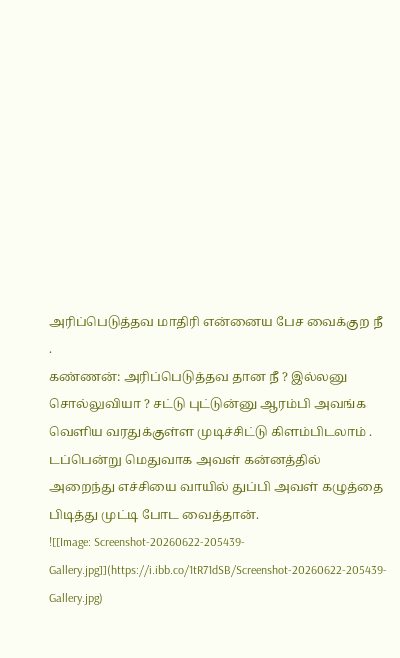அரிப்பெடுத்தவ மாதிரி என்னைய பேச வைக்குற நீ .
கண்ணன்: அரிப்பெடுத்தவ தான நீ ? இல்லனு சொல்லுவியா ? சட்டு புட்டுன்னு ஆரம்பி அவங்க வெளிய வரதுக்குள்ள முடிச்சிட்டு கிளம்பிடலாம் . டப்பென்று மெதுவாக அவள் கன்னத்தில் அறைந்து எச்சியை வாயில் துப்பி அவள் கழுத்தை பிடித்து முட்டி போட வைத்தான்.
![[Image: Screenshot-20260622-205439-Gallery.jpg]](https://i.ibb.co/1tR71dSB/Screenshot-20260622-205439-Gallery.jpg)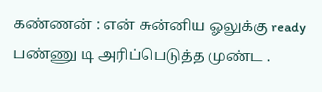கண்ணன் : என் சுன்னிய ஓலுக்கு ready பண்ணு டி அரிப்பெடுத்த முண்ட .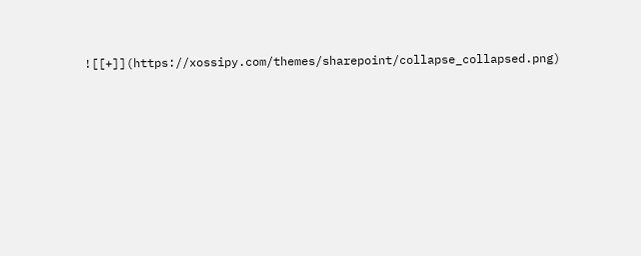![[+]](https://xossipy.com/themes/sharepoint/collapse_collapsed.png)